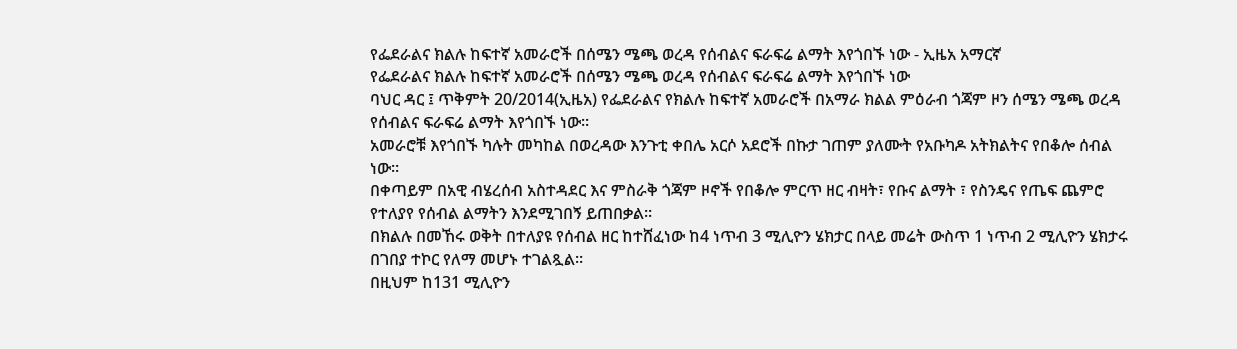የፌደራልና ክልሉ ከፍተኛ አመራሮች በሰሜን ሜጫ ወረዳ የሰብልና ፍራፍሬ ልማት እየጎበኙ ነው - ኢዜአ አማርኛ
የፌደራልና ክልሉ ከፍተኛ አመራሮች በሰሜን ሜጫ ወረዳ የሰብልና ፍራፍሬ ልማት እየጎበኙ ነው
ባህር ዳር ፤ ጥቅምት 20/2014(ኢዜአ) የፌደራልና የክልሉ ከፍተኛ አመራሮች በአማራ ክልል ምዕራብ ጎጃም ዞን ሰሜን ሜጫ ወረዳ የሰብልና ፍራፍሬ ልማት እየጎበኙ ነው።
አመራሮቹ እየጎበኙ ካሉት መካከል በወረዳው እንጉቲ ቀበሌ አርሶ አደሮች በኩታ ገጠም ያለሙት የአቡካዶ አትክልትና የበቆሎ ሰብል ነው።
በቀጣይም በአዊ ብሄረሰብ አስተዳደር እና ምስራቅ ጎጃም ዞኖች የበቆሎ ምርጥ ዘር ብዛት፣ የቡና ልማት ፣ የስንዴና የጤፍ ጨምሮ የተለያየ የሰብል ልማትን እንደሚገበኝ ይጠበቃል።
በክልሉ በመኸሩ ወቅት በተለያዩ የሰብል ዘር ከተሸፈነው ከ4 ነጥብ 3 ሚሊዮን ሄክታር በላይ መሬት ውስጥ 1 ነጥብ 2 ሚሊዮን ሄክታሩ በገበያ ተኮር የለማ መሆኑ ተገልጿል።
በዚህም ከ131 ሚሊዮን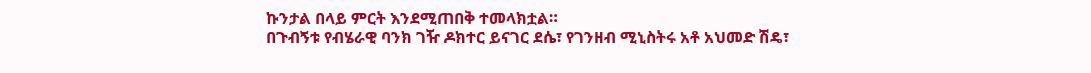ኩንታል በላይ ምርት እንደሚጠበቅ ተመላክቷል።
በጉብኝቱ የብሄራዊ ባንክ ገዥ ዶክተር ይናገር ደሴ፣ የገንዘብ ሚኒስትሩ አቶ አህመድ ሽዴ፣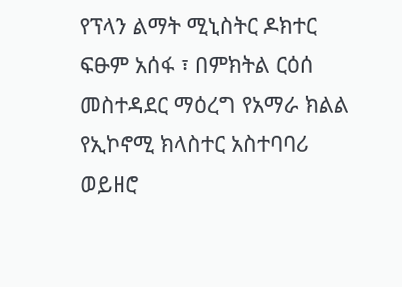የፕላን ልማት ሚኒስትር ዶክተር ፍፁም አሰፋ ፣ በምክትል ርዕሰ መስተዳደር ማዕረግ የአማራ ክልል የኢኮኖሚ ክላስተር አስተባባሪ ወይዘሮ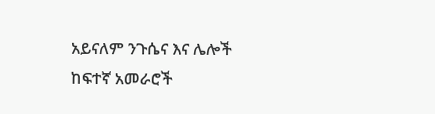አይናለም ንጉሴና እና ሌሎች ከፍተኛ አመራሮች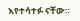እየተሳተፉ ናቸው።